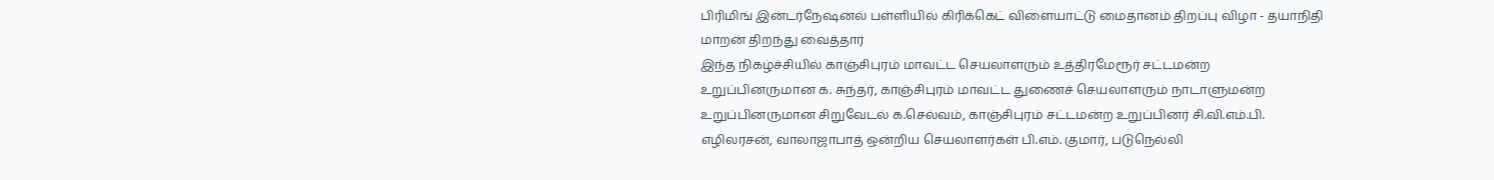பிரிமிங் இன்டர்நேஷனல் பள்ளியில் கிரிக்கெட் விளையாட்டு மைதானம் திறப்பு விழா - தயாநிதி மாறன் திறந்து வைத்தார்
இந்த நிகழ்ச்சியில் காஞ்சிபுரம் மாவட்ட செயலாளரும் உத்திரமேரூர் சட்டமன்ற உறுப்பினருமான க. சுந்தர், காஞ்சிபுரம் மாவட்ட துணைச் செயலாளரும் நாடாளுமன்ற உறுப்பினருமான சிறுவேடல் க.செல்வம், காஞ்சிபுரம் சட்டமன்ற உறுப்பினர் சி.வி.எம்.பி. எழிலரசன், வாலாஜாபாத் ஒன்றிய செயலாளர்கள் பி.எம். குமார், படுநெல்லி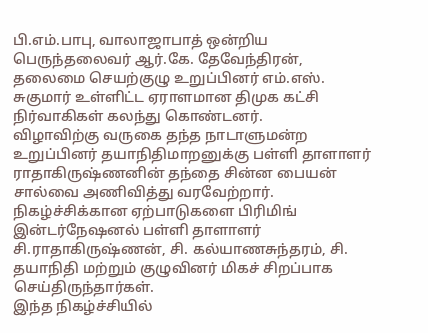பி.எம்.பாபு, வாலாஜாபாத் ஒன்றிய பெருந்தலைவர் ஆர்.கே. தேவேந்திரன், தலைமை செயற்குழு உறுப்பினர் எம்.எஸ். சுகுமார் உள்ளிட்ட ஏராளமான திமுக கட்சி நிர்வாகிகள் கலந்து கொண்டனர்.
விழாவிற்கு வருகை தந்த நாடாளுமன்ற உறுப்பினர் தயாநிதிமாறனுக்கு பள்ளி தாளாளர் ராதாகிருஷ்ணனின் தந்தை சின்ன பையன் சால்வை அணிவித்து வரவேற்றார்.
நிகழ்ச்சிக்கான ஏற்பாடுகளை பிரிமிங் இன்டர்நேஷனல் பள்ளி தாளாளர் சி.ராதாகிருஷ்ணன், சி. கல்யாணசுந்தரம், சி. தயாநிதி மற்றும் குழுவினர் மிகச் சிறப்பாக செய்திருந்தார்கள்.
இந்த நிகழ்ச்சியில்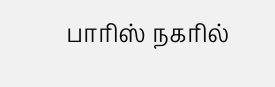பாரிஸ் நகரில்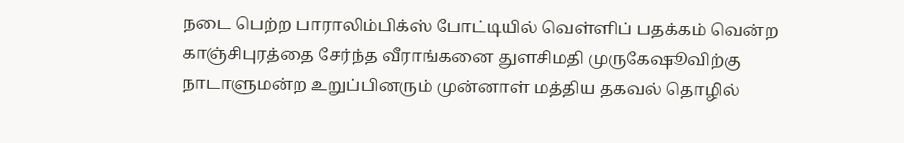நடை பெற்ற பாராலிம்பிக்ஸ் போட்டியில் வெள்ளிப் பதக்கம் வென்ற காஞ்சிபுரத்தை சேர்ந்த வீராங்கனை துளசிமதி முருகேஷூவிற்கு நாடாளுமன்ற உறுப்பினரும் முன்னாள் மத்திய தகவல் தொழில்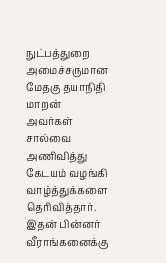நுட்பத்துறை அமைச்சருமான மேதகு தயாநிதி மாறன் அவர்கள் சால்வை அணிவித்து கேடயம் வழங்கி வாழ்த்துக்களை தெரிவித்தார். இதன் பின்னர் வீராங்கனைக்கு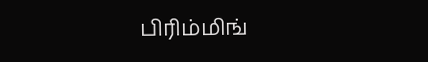பிரிம்மிங்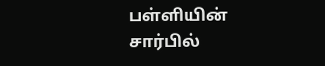பள்ளியின் சார்பில்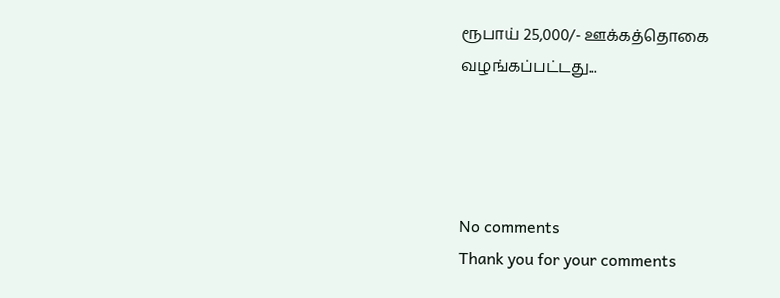ரூபாய் 25,000/- ஊக்கத்தொகை வழங்கப்பட்டது...




No comments
Thank you for your comments